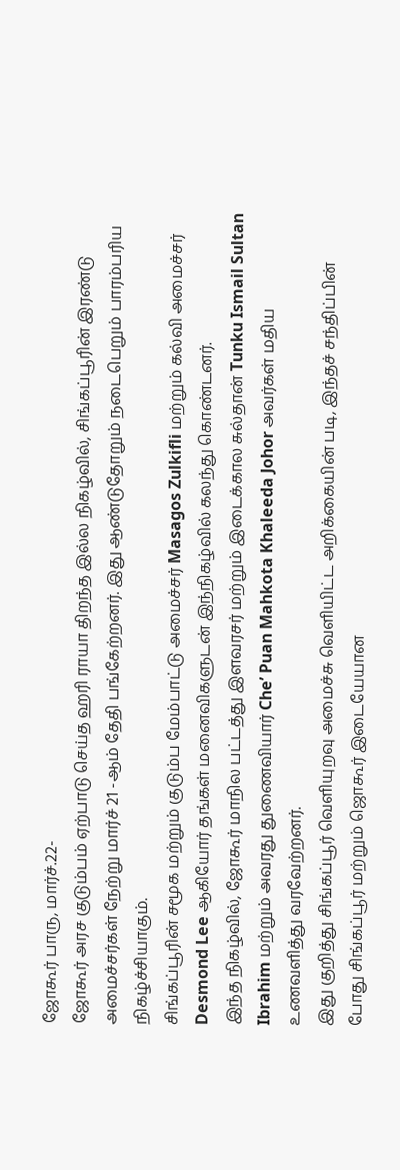ஜோகூர் பாரு, மார்ச்.22-
ஜோகூர் அரச குடும்பம் ஏற்பாடு செய்த ஹரி ராயா திறந்த இல்ல நிகழ்வில், சிங்கப்பூரின் இரண்டு அமைச்சர்கள் நேற்று மார்ச் 21 -ஆம் தேதி பங்கேற்றனர். இது ஆண்டுதோறும் நடைபெறும் பாரம்பரிய நிகழ்ச்சியாகும்.
சிங்கப்பூரின் சமூக மற்றும் குடும்ப மேம்பாட்டு அமைச்சர் Masagos Zulkifli மற்றும் கல்வி அமைச்சர் Desmond Lee ஆகியோர் தங்கள் மனைவிகளுடன் இந்நிகழ்வில் கலந்து கொண்டனர்.
இந்த நிகழ்வில், ஜோகூர் மாநில பட்டத்து இளவரசர் மற்றும் இடைக்கால சுல்தான் Tunku Ismail Sultan Ibrahim மற்றும் அவரது துணைவியார் Che’ Puan Mahkota Khaleeda Johor அவர்கள் மதிய உணவளித்து வரவேற்றனர்.
இது குறித்து சிங்கப்பூர் வெளியுறவு அமைச்சு வெளியிட்ட அறிக்கையின் படி, இந்தச் சந்திப்பின் போது சிங்கப்பூர் மற்றும் ஜொகூர் இடையேயான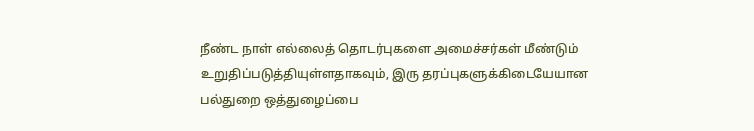நீண்ட நாள் எல்லைத் தொடர்புகளை அமைச்சர்கள் மீண்டும் உறுதிப்படுத்தியுள்ளதாகவும், இரு தரப்புகளுக்கிடையேயான பல்துறை ஒத்துழைப்பை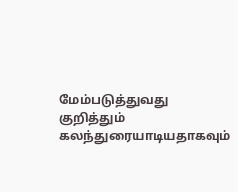மேம்படுத்துவது குறித்தும் கலந்துரையாடியதாகவும்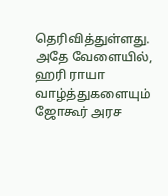தெரிவித்துள்ளது.
அதே வேளையில், ஹரி ராயா வாழ்த்துகளையும் ஜோகூர் அரச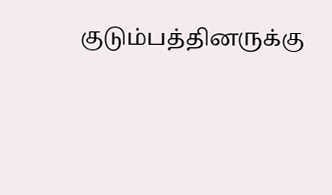குடும்பத்தினருக்கு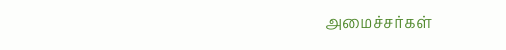அமைச்சர்கள்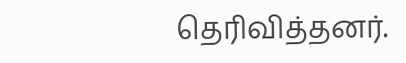தெரிவித்தனர்.